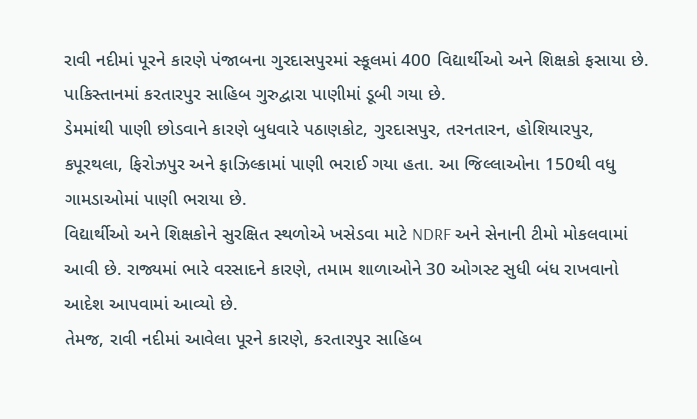રાવી નદીમાં પૂરને કારણે પંજાબના ગુરદાસપુરમાં સ્કૂલમાં 400 વિદ્યાર્થીઓ અને શિક્ષકો ફસાયા છે. પાકિસ્તાનમાં કરતારપુર સાહિબ ગુરુદ્વારા પાણીમાં ડૂબી ગયા છે.
ડેમમાંથી પાણી છોડવાને કારણે બુધવારે પઠાણકોટ, ગુરદાસપુર, તરનતારન, હોશિયારપુર, કપૂરથલા, ફિરોઝપુર અને ફાઝિલ્કામાં પાણી ભરાઈ ગયા હતા. આ જિલ્લાઓના 150થી વધુ ગામડાઓમાં પાણી ભરાયા છે.
વિદ્યાર્થીઓ અને શિક્ષકોને સુરક્ષિત સ્થળોએ ખસેડવા માટે NDRF અને સેનાની ટીમો મોકલવામાં આવી છે. રાજ્યમાં ભારે વરસાદને કારણે, તમામ શાળાઓને 30 ઓગસ્ટ સુધી બંધ રાખવાનો આદેશ આપવામાં આવ્યો છે.
તેમજ, રાવી નદીમાં આવેલા પૂરને કારણે, કરતારપુર સાહિબ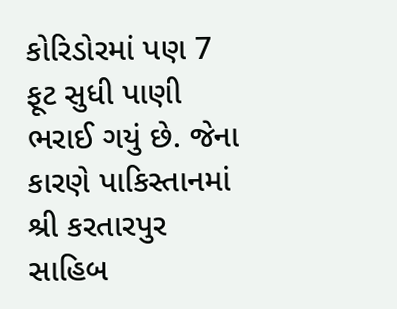કોરિડોરમાં પણ 7 ફૂટ સુધી પાણી ભરાઈ ગયું છે. જેના કારણે પાકિસ્તાનમાં શ્રી કરતારપુર સાહિબ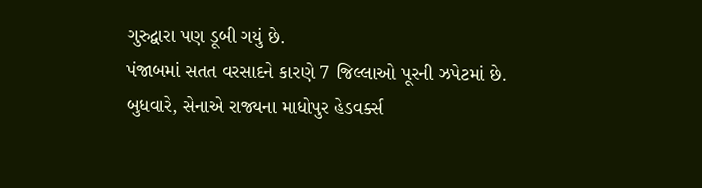ગુરુદ્વારા પણ ડૂબી ગયું છે.
પંજાબમાં સતત વરસાદને કારણે 7 જિલ્લાઓ પૂરની ઝપેટમાં છે. બુધવારે, સેનાએ રાજ્યના માધોપુર હેડવર્ક્સ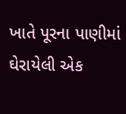ખાતે પૂરના પાણીમાં ઘેરાયેલી એક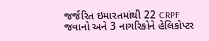જર્જરિત ઇમારતમાંથી 22 CRPF જવાનો અને 3 નાગરિકોને હેલિકોપ્ટર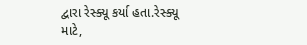દ્વારા રેસ્ક્યૂ કર્યા હતા.રેસ્ક્યૂ માટે,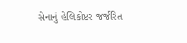સેનાનું હેલિકોપ્ટર જર્જરિત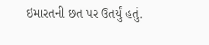ઇમારતની છત પર ઉતર્યું હતું.